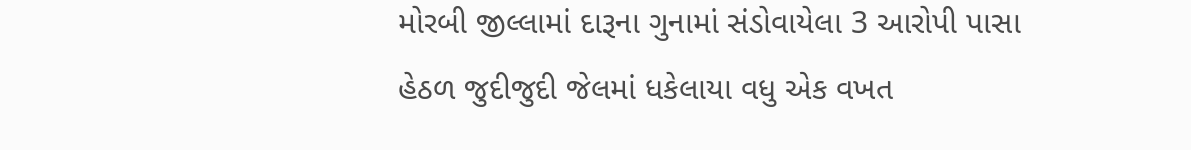મોરબી જીલ્લામાં દારૂના ગુનામાં સંડોવાયેલા 3 આરોપી પાસા હેઠળ જુદીજુદી જેલમાં ધકેલાયા વધુ એક વખત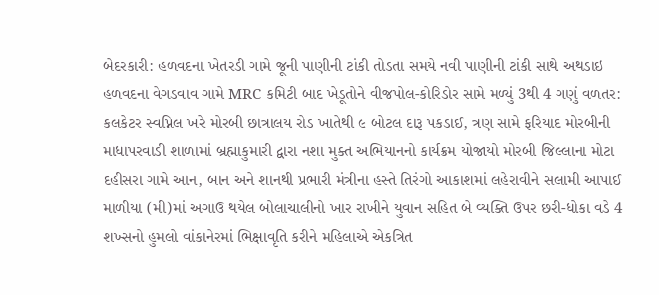બેદરકારી: હળવદના ખેતરડી ગામે જૂની પાણીની ટાંકી તોડતા સમયે નવી પાણીની ટાંકી સાથે અથડાઇ હળવદના વેગડવાવ ગામે MRC કમિટી બાદ ખેડૂતોને વીજપોલ-કોરિડોર સામે મળ્યું 3થી 4 ગણું વળતર: કલકેટર સ્વપ્નિલ ખરે મોરબી છાત્રાલય રોડ ખાતેથી ૯ બોટલ દારૂ પકડાઈ, ત્રણ સામે ફરિયાદ મોરબીની માધાપરવાડી શાળામાં બ્રહ્માકુમારી દ્વારા નશા મુક્ત અભિયાનનો કાર્યક્રમ યોજાયો મોરબી જિલ્લાના મોટા દહીસરા ગામે આન, બાન અને શાનથી પ્રભારી મંત્રીના હસ્તે તિરંગો આકાશમાં લહેરાવીને સલામી આપાઈ માળીયા (મી)માં અગાઉ થયેલ બોલાચાલીનો ખાર રાખીને યુવાન સહિત બે વ્યક્તિ ઉપર છરી-ધોકા વડે 4 શખ્સનો હુમલો વાંકાનેરમાં ભિક્ષાવૃતિ કરીને મહિલાએ એકત્રિત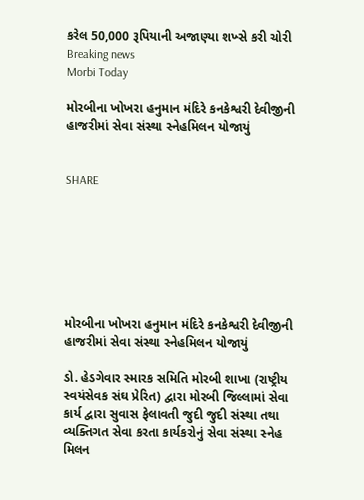કરેલ 50,000 રૂપિયાની અજાણ્યા શખ્સે કરી ચોરી
Breaking news
Morbi Today

મોરબીના ખોખરા હનુમાન મંદિરે કનકેશ્વરી દેવીજીની હાજરીમાં સેવા સંસ્થા સ્નેહમિલન યોજાયું


SHARE







મોરબીના ખોખરા હનુમાન મંદિરે કનકેશ્વરી દેવીજીની હાજરીમાં સેવા સંસ્થા સ્નેહમિલન યોજાયું

ડો. હેડગેવાર સ્મારક સમિતિ મોરબી શાખા (રાષ્ટ્રીય સ્વયંસેવક સંઘ પ્રેરિત) દ્વારા મોરબી જિલ્લામાં સેવા કાર્ય દ્વારા સુવાસ ફેલાવતી જુદી જુદી સંસ્થા તથા વ્યક્તિગત સેવા કરતા કાર્યકરોનું સેવા સંસ્થા સ્નેહ મિલન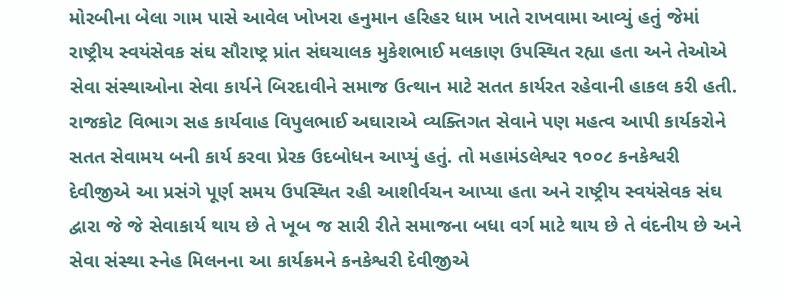મોરબીના બેલા ગામ પાસે આવેલ ખોખરા હનુમાન હરિહર ધામ ખાતે રાખવામા આવ્યું હતું જેમાં રાષ્ટ્રીય સ્વયંસેવક સંઘ સૌરાષ્ટ્ર પ્રાંત સંઘચાલક મુકેશભાઈ મલકાણ ઉપસ્થિત રહ્યા હતા અને તેઓએ સેવા સંસ્થાઓના સેવા કાર્યને બિરદાવીને સમાજ ઉત્થાન માટે સતત કાર્યરત રહેવાની હાકલ કરી હતી. રાજકોટ વિભાગ સહ કાર્યવાહ વિપુલભાઈ અઘારાએ વ્યક્તિગત સેવાને પણ મહત્વ આપી કાર્યકરોને સતત સેવામય બની કાર્ય કરવા પ્રેરક ઉદબોધન આપ્યું હતું. તો મહામંડલેશ્વર ૧૦૦૮ કનકેશ્વરી દેવીજીએ આ પ્રસંગે પૂર્ણ સમય ઉપસ્થિત રહી આશીર્વચન આપ્યા હતા અને રાષ્ટ્રીય સ્વયંસેવક સંઘ દ્વારા જે જે સેવાકાર્ય થાય છે તે ખૂબ જ સારી રીતે સમાજના બધા વર્ગ માટે થાય છે તે વંદનીય છે અને સેવા સંસ્થા સ્નેહ મિલનના આ કાર્યક્રમને કનકેશ્વરી દેવીજીએ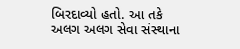બિરદાવ્યો હતો. આ તકે અલગ અલગ સેવા સંસ્થાના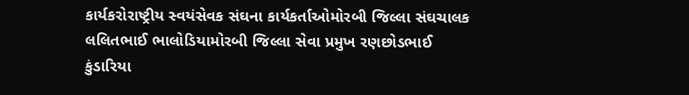કાર્યકરોરાષ્ટ્રીય સ્વયંસેવક સંઘના કાર્યકર્તાઓમોરબી જિલ્લા સંઘચાલક લલિતભાઈ ભાલોડિયામોરબી જિલ્લા સેવા પ્રમુખ રણછોડભાઈ કુંડારિયા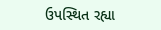ઉપસ્થિત રહ્યા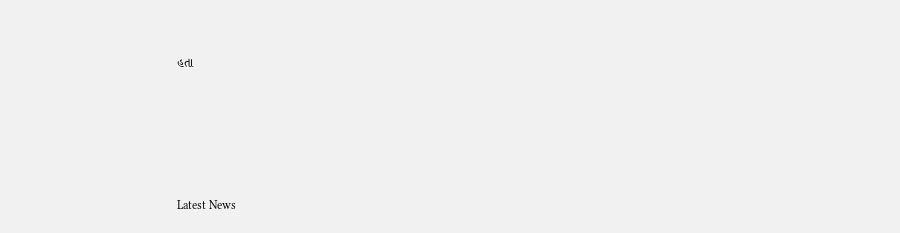હતા






Latest News